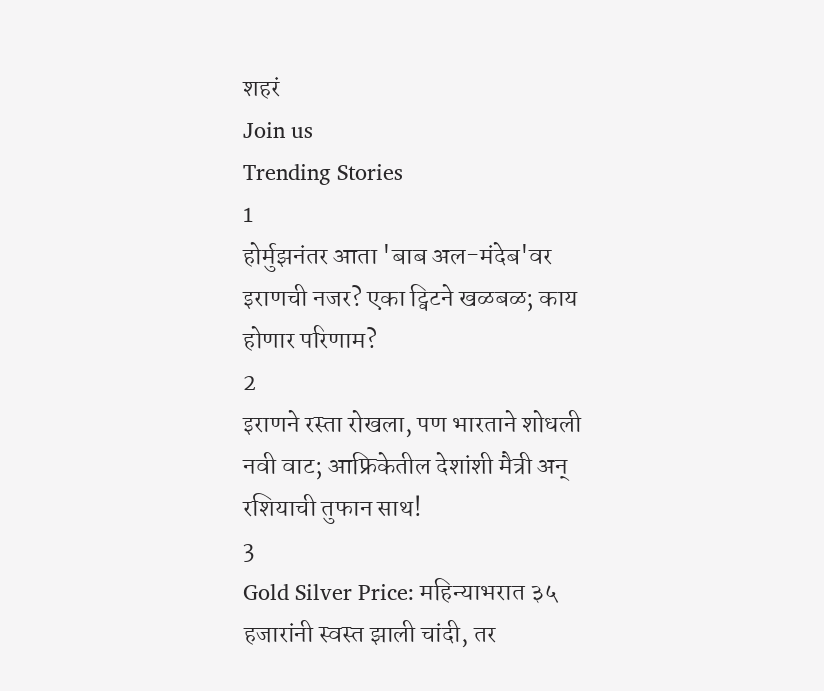शहरं
Join us
Trending Stories
1
होर्मुझनंतर आता 'बाब अल-मंदेब'वर इराणची नजर? एका ट्विटने खळबळ; काय होणार परिणाम?
2
इराणने रस्ता रोखला, पण भारताने शोधली नवी वाट; आफ्रिकेतील देशांशी मैत्री अन् रशियाची तुफान साथ!
3
Gold Silver Price: महिन्याभरात ३५ हजारांनी स्वस्त झाली चांदी, तर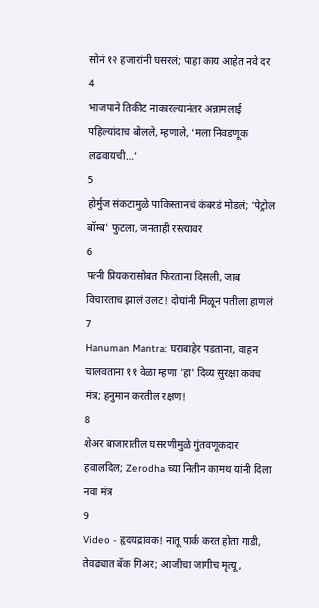सोनं १२ हजारांनी घसरलं; पाहा काय आहेत नवे दर
4
भाजपाने तिकीट नाकारल्यानंतर अन्नामलाई पहिल्यांदाच बोलले, म्हणाले, ‘मला निवडणूक लढवायची…’
5
होर्मुज संकटामुळे पाकिस्तानचं कंबरडं मोडलं; 'पेट्रोल बॉम्ब' फुटला, जनताही रस्त्यावर
6
पत्नी प्रियकरासोबत फिरताना दिसली, जाब विचारताच झालं उलट! दोघांनी मिळून पतीला हाणलं
7
Hanuman Mantra: घराबाहेर पडताना, वाहन चालवताना ११ वेळा म्हणा 'हा' दिव्य सुरक्षा कवच मंत्र; हनुमान करतील रक्षण!
8
शेअर बाजारातील घसरणीमुळे गुंतवणूकदार हवालदिल; Zerodha च्या नितीन कामथ यांनी दिला नवा मंत्र
9
Video - हृदयद्रावक! नातू पार्क करत होता गाडी, तेवढ्यात बॅक गिअर; आजीचा जागीच मृत्यू,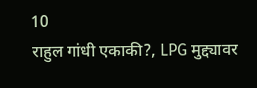10
राहुल गांधी एकाकी?, LPG मुद्द्यावर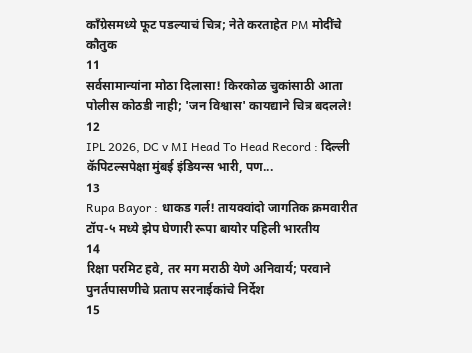काँग्रेसमध्ये फूट पडल्याचं चित्र; नेते करताहेत PM मोदींचे कौतुक
11
सर्वसामान्यांना मोठा दिलासा! किरकोळ चुकांसाठी आता पोलीस कोठडी नाही; 'जन विश्वास' कायद्याने चित्र बदलले!
12
IPL 2026, DC v MI Head To Head Record : दिल्ली कॅपिटल्सपेक्षा मुंबई इंडियन्स भारी, पण...
13
Rupa Bayor : धाकड गर्ल! तायक्वांदो जागतिक क्रमवारीत टॉप-५ मध्ये झेप घेणारी रूपा बायोर पहिली भारतीय
14
रिक्षा परमिट हवे, तर मग मराठी येणे अनिवार्य; परवाने पुनर्तपासणीचे प्रताप सरनाईकांचे निर्देश
15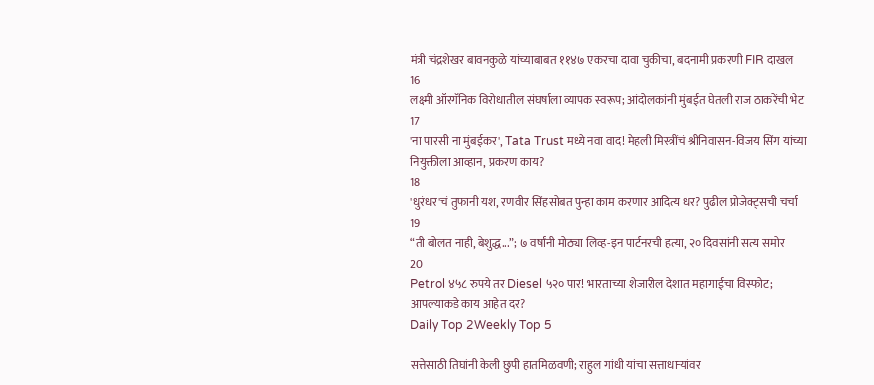मंत्री चंद्रशेखर बावनकुळे यांच्याबाबत ११४७ एकरचा दावा चुकीचा, बदनामी प्रकरणी FIR दाखल
16
लक्ष्मी ऑरगॅनिक विरोधातील संघर्षाला व्यापक स्वरूप; आंदोलकांनी मुंबईत घेतली राज ठाकरेंची भेट
17
'ना पारसी ना मुंबईकर', Tata Trust मध्ये नवा वाद! मेहली मिस्त्रींचं श्रीनिवासन-विजय सिंग यांच्या नियुक्तीला आव्हान, प्रकरण काय?
18
'धुरंधर'चं तुफानी यश, रणवीर सिंहसोबत पुन्हा काम करणार आदित्य धर? पुढील प्रोजेक्ट्सची चर्चा
19
“ती बोलत नाही, बेशुद्ध...”; ७ वर्षांनी मोठ्या लिव्ह-इन पार्टनरची हत्या, २० दिवसांनी सत्य समोर
20
Petrol ४५८ रुपये तर Diesel ५२० पार! भारताच्या शेजारील देशात महागाईचा विस्फोट; आपल्याकडे काय आहेत दर?
Daily Top 2Weekly Top 5

सत्तेसाठी तिघांनी केली छुपी हातमिळवणी; राहुल गांधी यांचा सत्ताधाऱ्यांवर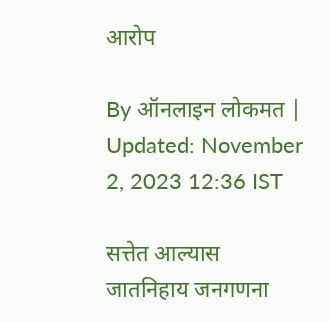आरोप

By ऑनलाइन लोकमत | Updated: November 2, 2023 12:36 IST

सत्तेत आल्यास जातनिहाय जनगणना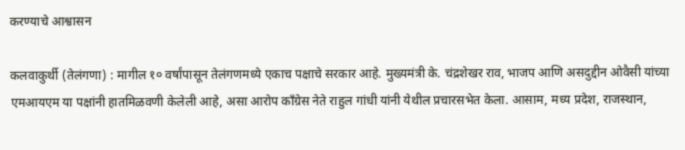करण्याचे आश्वासन

कलवाकुर्थी (तेलंगणा) : मागील १० वर्षांपासून तेलंगणमध्ये एकाच पक्षाचे सरकार आहे. मुख्यमंत्री के. चंद्रशेखर राव, भाजप आणि असदुद्दीन ओवैसी यांच्या एमआयएम या पक्षांनी हातमिळवणी केलेली आहे, असा आरोप काँग्रेस नेते राहुल गांधी यांनी येथील प्रचारसभेत केला. आसाम, मध्य प्रदेश, राजस्थान,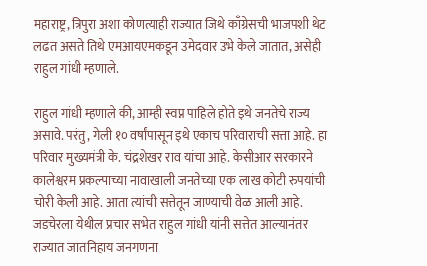महाराष्ट्र, त्रिपुरा अशा कोणत्याही राज्यात जिथे काँग्रेसची भाजपशी थेट लढत असते तिथे एमआयएमकडून उमेदवार उभे केले जातात, असेही राहुल गांधी म्हणाले.

राहुल गांधी म्हणाले की, आम्ही स्वप्न पाहिले होते इथे जनतेचे राज्य असावे. परंतु, गेली १० वर्षांपासून इथे एकाच परिवाराची सत्ता आहे. हा परिवार मुख्यमंत्री के. चंद्रशेखर राव यांचा आहे. केसीआर सरकारने कालेश्वरम प्रकल्पाच्या नावाखाली जनतेच्या एक लाख कोटी रुपयांची चोरी केली आहे. आता त्यांची सत्तेतून जाण्याची वेळ आली आहे. जडचेरला येथील प्रचार सभेत राहुल गांधी यांनी सत्तेत आल्यानंतर राज्यात जातनिहाय जनगणना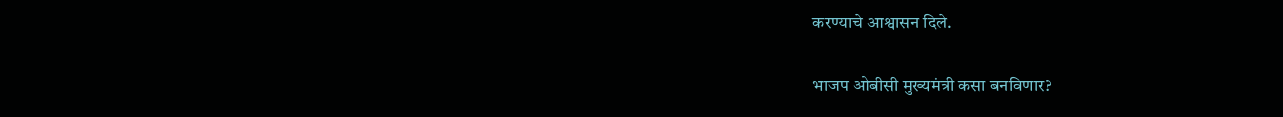करण्याचे आश्वासन दिले.

भाजप ओबीसी मुख्यमंत्री कसा बनविणार?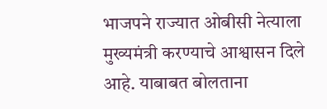भाजपने राज्यात ओबीसी नेत्याला मुख्यमंत्री करण्याचे आश्वासन दिले आहे. याबाबत बोलताना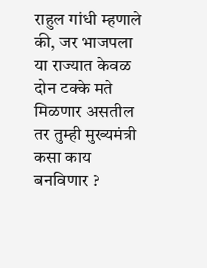राहुल गांधी म्हणाले की, जर भाजपला या राज्यात केवळ दोन टक्के मते मिळणार असतील तर तुम्ही मुख्यमंत्री कसा काय बनविणार ?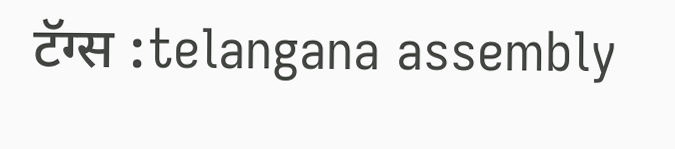टॅग्स :telangana assembly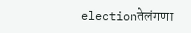electionतेलंगणा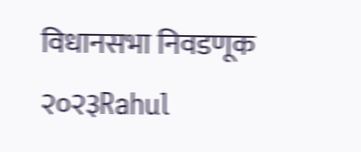विधानसभा निवडणूक २०२३Rahul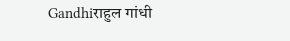Gandhiराहुल गांधी